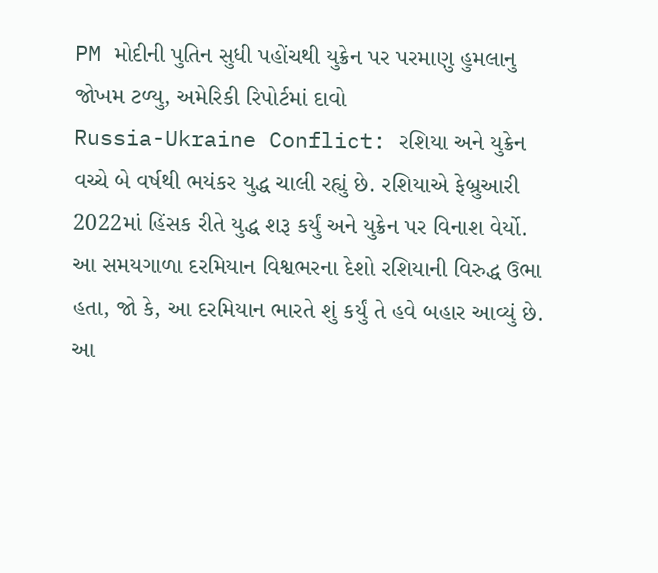PM મોદીની પુતિન સુધી પહોંચથી યુક્રેન પર પરમાણુ હુમલાનુ જોખમ ટળ્યુ, અમેરિકી રિપોર્ટમાં દાવો
Russia-Ukraine Conflict: રશિયા અને યુક્રેન વચ્ચે બે વર્ષથી ભયંકર યુદ્ધ ચાલી રહ્યું છે. રશિયાએ ફેબ્રુઆરી 2022માં હિંસક રીતે યુદ્ધ શરૂ કર્યું અને યુક્રેન પર વિનાશ વેર્યો. આ સમયગાળા દરમિયાન વિશ્વભરના દેશો રશિયાની વિરુદ્ધ ઉભા હતા, જો કે, આ દરમિયાન ભારતે શું કર્યું તે હવે બહાર આવ્યું છે.
આ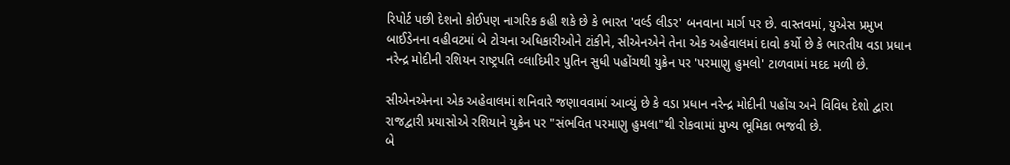રિપોર્ટ પછી દેશનો કોઈપણ નાગરિક કહી શકે છે કે ભારત 'વર્લ્ડ લીડર' બનવાના માર્ગ પર છે. વાસ્તવમાં, યુએસ પ્રમુખ બાઈડેનના વહીવટમાં બે ટોચના અધિકારીઓને ટાંકીને, સીએનએને તેના એક અહેવાલમાં દાવો કર્યો છે કે ભારતીય વડા પ્રધાન નરેન્દ્ર મોદીની રશિયન રાષ્ટ્રપતિ વ્લાદિમીર પુતિન સુધી પહોંચથી યુક્રેન પર 'પરમાણુ હુમલો' ટાળવામાં મદદ મળી છે.

સીએનએનના એક અહેવાલમાં શનિવારે જણાવવામાં આવ્યું છે કે વડા પ્રધાન નરેન્દ્ર મોદીની પહોંચ અને વિવિધ દેશો દ્વારા રાજદ્વારી પ્રયાસોએ રશિયાને યુક્રેન પર "સંભવિત પરમાણુ હુમલા"થી રોકવામાં મુખ્ય ભૂમિકા ભજવી છે.
બે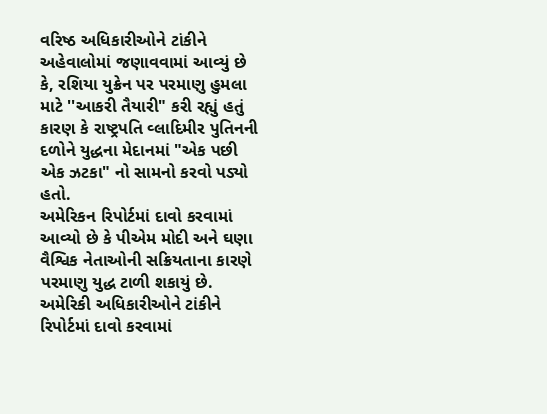વરિષ્ઠ અધિકારીઓને ટાંકીને અહેવાલોમાં જણાવવામાં આવ્યું છે કે, રશિયા યુક્રેન પર પરમાણુ હુમલા માટે ''આકરી તૈયારી" કરી રહ્યું હતું કારણ કે રાષ્ટ્રપતિ વ્લાદિમીર પુતિનની દળોને યુદ્ધના મેદાનમાં "એક પછી એક ઝટકા" નો સામનો કરવો પડ્યો હતો.
અમેરિકન રિપોર્ટમાં દાવો કરવામાં આવ્યો છે કે પીએમ મોદી અને ઘણા વૈશ્વિક નેતાઓની સક્રિયતાના કારણે પરમાણુ યુદ્ધ ટાળી શકાયું છે. અમેરિકી અધિકારીઓને ટાંકીને રિપોર્ટમાં દાવો કરવામાં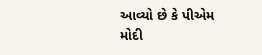આવ્યો છે કે પીએમ મોદી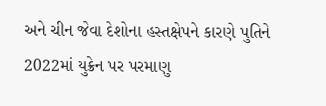અને ચીન જેવા દેશોના હસ્તક્ષેપને કારણે પુતિને 2022માં યુક્રેન પર પરમાણુ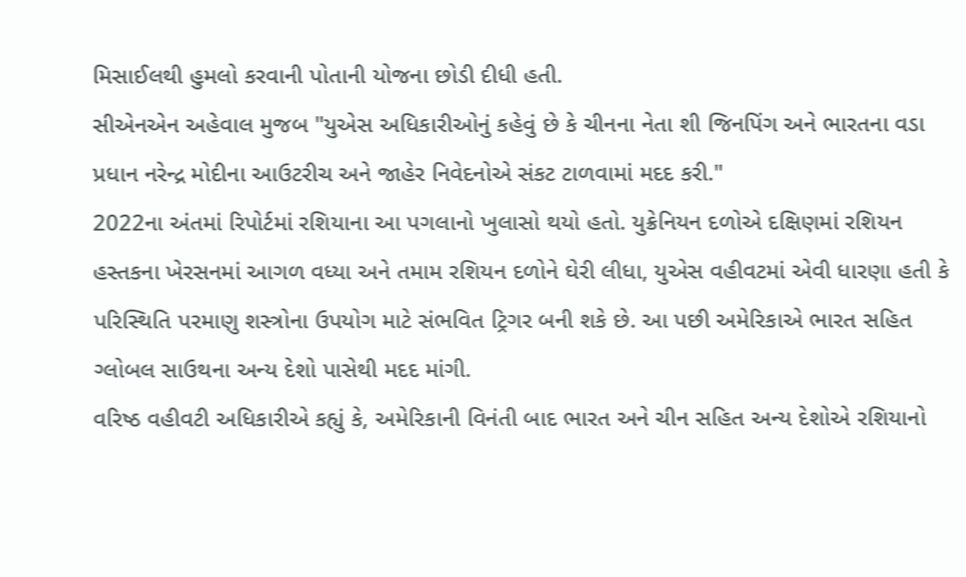મિસાઈલથી હુમલો કરવાની પોતાની યોજના છોડી દીધી હતી.
સીએનએન અહેવાલ મુજબ "યુએસ અધિકારીઓનું કહેવું છે કે ચીનના નેતા શી જિનપિંગ અને ભારતના વડા પ્રધાન નરેન્દ્ર મોદીના આઉટરીચ અને જાહેર નિવેદનોએ સંકટ ટાળવામાં મદદ કરી."
2022ના અંતમાં રિપોર્ટમાં રશિયાના આ પગલાનો ખુલાસો થયો હતો. યુક્રેનિયન દળોએ દક્ષિણમાં રશિયન હસ્તકના ખેરસનમાં આગળ વધ્યા અને તમામ રશિયન દળોને ઘેરી લીધા, યુએસ વહીવટમાં એવી ધારણા હતી કે પરિસ્થિતિ પરમાણુ શસ્ત્રોના ઉપયોગ માટે સંભવિત ટ્રિગર બની શકે છે. આ પછી અમેરિકાએ ભારત સહિત ગ્લોબલ સાઉથના અન્ય દેશો પાસેથી મદદ માંગી.
વરિષ્ઠ વહીવટી અધિકારીએ કહ્યું કે, અમેરિકાની વિનંતી બાદ ભારત અને ચીન સહિત અન્ય દેશોએ રશિયાનો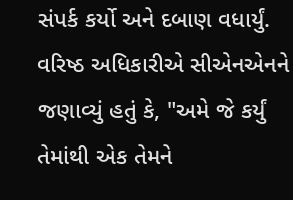સંપર્ક કર્યો અને દબાણ વધાર્યું. વરિષ્ઠ અધિકારીએ સીએનએનને જણાવ્યું હતું કે, "અમે જે કર્યું તેમાંથી એક તેમને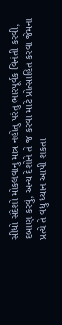સીધો સંદેશો મોકલવાનુ માત્ર નહોતુ પરંતુ ભારપૂર્વક વિનંતી કરવી, દબાણ કરવું, અન્ય દેશોને તે જ કરવા માટે પ્રોત્સાહિત કરવા જેમના પ્રત્યે તે વધુ ધ્યાન આપી શકતા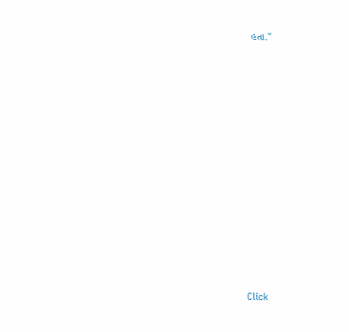હતા."












Click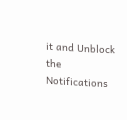it and Unblock the Notifications